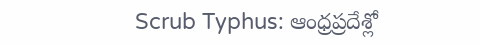Scrub Typhus: ఆంధ్రప్రదేశ్లో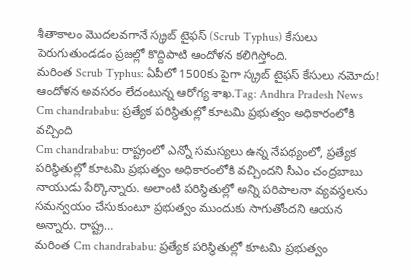శీతాకాలం మొదలవగానే స్క్రబ్ టైఫస్ (Scrub Typhus) కేసులు పెరుగుతుండడం ప్రజల్లో కొద్దిపాటి ఆందోళన కలిగిస్తోంది.
మరింత Scrub Typhus: ఏపీలో 1500కు పైగా స్క్రబ్ టైఫస్ కేసులు నమోదు! ఆందోళన అవసరం లేదంటున్న ఆరోగ్య శాఖ.Tag: Andhra Pradesh News
Cm chandrababu: ప్రత్యేక పరిస్థితుల్లో కూటమి ప్రభుత్వం అధికారంలోకి వచ్చింది
Cm chandrababu: రాష్ట్రంలో ఎన్నో సమస్యలు ఉన్న నేపథ్యంలో, ప్రత్యేక పరిస్థితుల్లో కూటమి ప్రభుత్వం అధికారంలోకి వచ్చిందని సీఎం చంద్రబాబు నాయుడు పేర్కొన్నారు. అలాంటి పరిస్థితుల్లో అన్ని పరిపాలనా వ్యవస్థలను సమన్వయం చేసుకుంటూ ప్రభుత్వం ముందుకు సాగుతోందని ఆయన అన్నారు. రాష్ట్ర…
మరింత Cm chandrababu: ప్రత్యేక పరిస్థితుల్లో కూటమి ప్రభుత్వం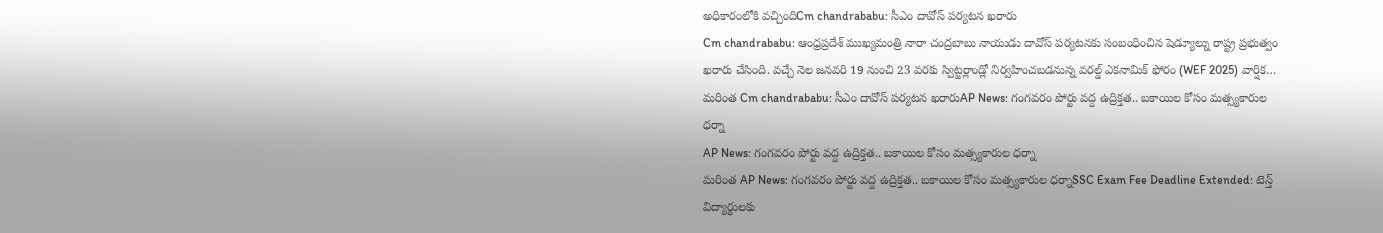అధికారంలోకి వచ్చిందిCm chandrababu: సీఎం దావోస్ పర్యటన ఖరారు
Cm chandrababu: ఆంధ్రప్రదేశ్ ముఖ్యమంత్రి నారా చంద్రబాబు నాయుడు దావోస్ పర్యటనకు సంబంధించిన షెడ్యూల్ను రాష్ట్ర ప్రభుత్వం ఖరారు చేసింది. వచ్చే నెల జనవరి 19 నుంచి 23 వరకు స్విట్జర్లాండ్లో నిర్వహించబడనున్న వరల్డ్ ఎకనామిక్ ఫోరం (WEF 2025) వార్షిక…
మరింత Cm chandrababu: సీఎం దావోస్ పర్యటన ఖరారుAP News: గంగవరం పోర్టు వద్ద ఉద్రిక్తత.. బకాయిల కోసం మత్స్యకారుల ధర్నా
AP News: గంగవరం పోర్టు వద్ద ఉద్రిక్తత.. బకాయిల కోసం మత్స్యకారుల ధర్నా
మరింత AP News: గంగవరం పోర్టు వద్ద ఉద్రిక్తత.. బకాయిల కోసం మత్స్యకారుల ధర్నాSSC Exam Fee Deadline Extended: టెన్త్ విద్యార్థులకు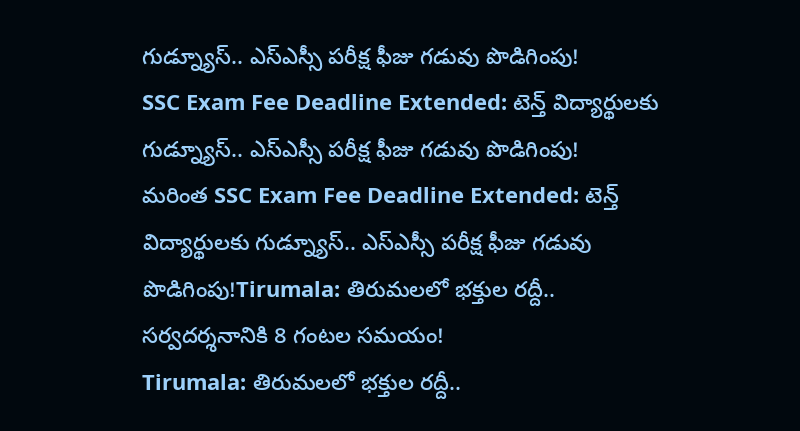గుడ్న్యూస్.. ఎస్ఎస్సీ పరీక్ష ఫీజు గడువు పొడిగింపు!
SSC Exam Fee Deadline Extended: టెన్త్ విద్యార్థులకు గుడ్న్యూస్.. ఎస్ఎస్సీ పరీక్ష ఫీజు గడువు పొడిగింపు!
మరింత SSC Exam Fee Deadline Extended: టెన్త్ విద్యార్థులకు గుడ్న్యూస్.. ఎస్ఎస్సీ పరీక్ష ఫీజు గడువు పొడిగింపు!Tirumala: తిరుమలలో భక్తుల రద్దీ.. సర్వదర్శనానికి 8 గంటల సమయం!
Tirumala: తిరుమలలో భక్తుల రద్దీ..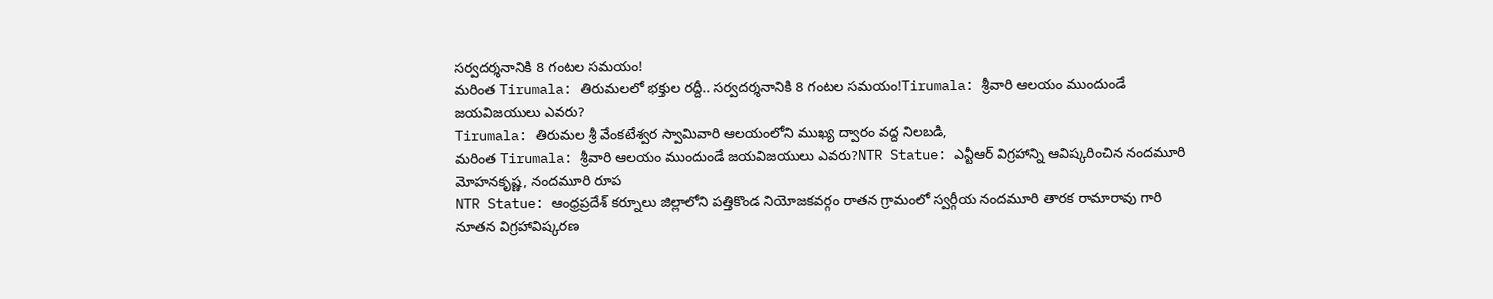సర్వదర్శనానికి 8 గంటల సమయం!
మరింత Tirumala: తిరుమలలో భక్తుల రద్దీ.. సర్వదర్శనానికి 8 గంటల సమయం!Tirumala: శ్రీవారి ఆలయం ముందుండే జయవిజయులు ఎవరు?
Tirumala: తిరుమల శ్రీ వేంకటేశ్వర స్వామివారి ఆలయంలోని ముఖ్య ద్వారం వద్ద నిలబడి,
మరింత Tirumala: శ్రీవారి ఆలయం ముందుండే జయవిజయులు ఎవరు?NTR Statue: ఎన్టీఆర్ విగ్రహాన్ని ఆవిష్కరించిన నందమూరి మోహనకృష్ణ, నందమూరి రూప
NTR Statue: ఆంధ్రప్రదేశ్ కర్నూలు జిల్లాలోని పత్తికొండ నియోజకవర్గం రాతన గ్రామంలో స్వర్గీయ నందమూరి తారక రామారావు గారి నూతన విగ్రహావిష్కరణ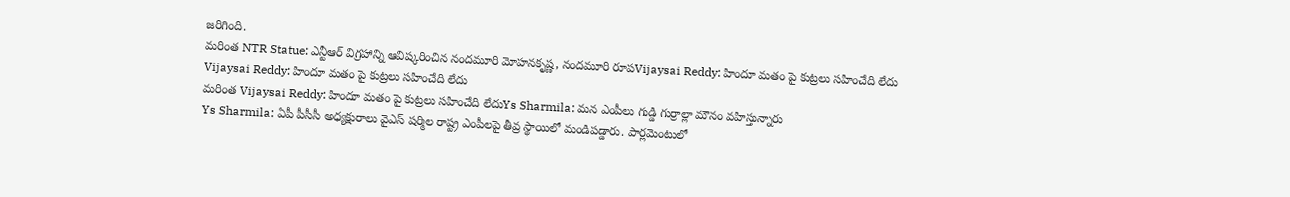జరిగింది.
మరింత NTR Statue: ఎన్టీఆర్ విగ్రహాన్ని ఆవిష్కరించిన నందమూరి మోహనకృష్ణ, నందమూరి రూపVijaysai Reddy: హిందూ మతం పై కుట్రలు సహించేది లేదు
Vijaysai Reddy: హిందూ మతం పై కుట్రలు సహించేది లేదు
మరింత Vijaysai Reddy: హిందూ మతం పై కుట్రలు సహించేది లేదుYs Sharmila: మన ఎంపీలు గుడ్డి గుర్రాల్లా మౌనం వహిస్తున్నారు
Ys Sharmila: ఏపీ పీసీసీ అధ్యక్షురాలు వైఎస్ షర్మిల రాష్ట్ర ఎంపీలపై తీవ్ర స్థాయిలో మండిపడ్డారు. పార్లమెంటులో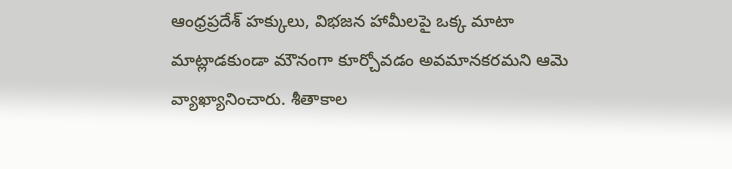ఆంధ్రప్రదేశ్ హక్కులు, విభజన హామీలపై ఒక్క మాటా మాట్లాడకుండా మౌనంగా కూర్చోవడం అవమానకరమని ఆమె వ్యాఖ్యానించారు. శీతాకాల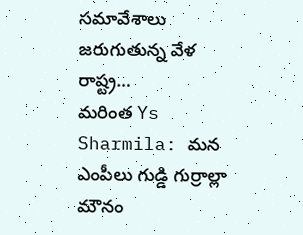సమావేశాలు జరుగుతున్న వేళ రాష్ట్ర…
మరింత Ys Sharmila: మన ఎంపీలు గుడ్డి గుర్రాల్లా మౌనం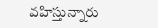వహిస్తున్నారు